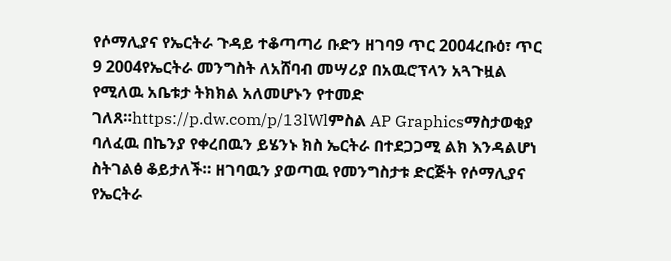የሶማሊያና የኤርትራ ጉዳይ ተቆጣጣሪ ቡድን ዘገባ9 ጥር 2004ረቡዕ፣ ጥር 9 2004የኤርትራ መንግስት ለአሸባብ መሣሪያ በአዉሮፕላን አጓጉዟል የሚለዉ አቤቱታ ትክክል አለመሆኑን የተመድ ገለጸ።https://p.dw.com/p/13lWlምስል AP Graphicsማስታወቂያ ባለፈዉ በኬንያ የቀረበዉን ይሄንኑ ክስ ኤርትራ በተደጋጋሚ ልክ እንዳልሆነ ስትገልፅ ቆይታለች። ዘገባዉን ያወጣዉ የመንግስታቱ ድርጅት የሶማሊያና የኤርትራ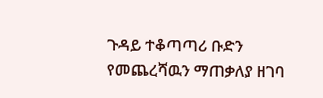ጉዳይ ተቆጣጣሪ ቡድን የመጨረሻዉን ማጠቃለያ ዘገባ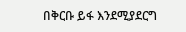በቅርቡ ይፋ እንደሚያደርግ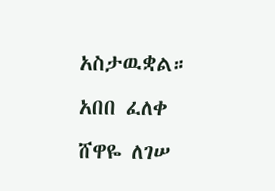አስታዉቋል። አበበ ፈለቀ ሸዋዬ ለገሠ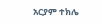አርያም ተክሌ